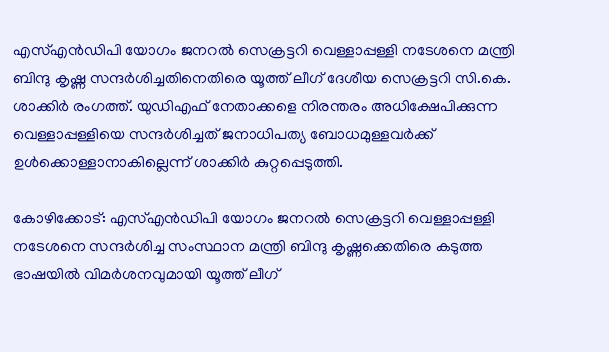എസ്എൻഡിപി യോഗം ജനറൽ സെക്രട്ടറി വെള്ളാപ്പള്ളി നടേശനെ മന്ത്രി ബിന്ദു കൃഷ്ണ സന്ദർശിച്ചതിനെതിരെ യൂത്ത് ലീഗ് ദേശീയ സെക്രട്ടറി സി.കെ. ശാക്കിർ രംഗത്ത്. യുഡിഎഫ് നേതാക്കളെ നിരന്തരം അധിക്ഷേപിക്കുന്ന വെള്ളാപ്പള്ളിയെ സന്ദർശിച്ചത് ജനാധിപത്യ ബോധമുള്ളവർക്ക് ഉൾക്കൊള്ളാനാകില്ലെന്ന് ശാക്കിർ കുറ്റപ്പെടുത്തി.

കോഴിക്കോട്: എസ്എൻഡിപി യോഗം ജനറൽ സെക്രട്ടറി വെള്ളാപ്പള്ളി നടേശനെ സന്ദർശിച്ച സംസ്ഥാന മന്ത്രി ബിന്ദു കൃഷ്ണക്കെതിരെ കടുത്ത ഭാഷയിൽ വിമർശനവുമായി യൂത്ത് ലീഗ്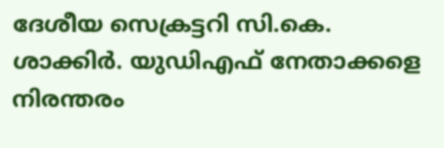ദേശീയ സെക്രട്ടറി സി.കെ. ശാക്കിർ. യുഡിഎഫ് നേതാക്കളെ നിരന്തരം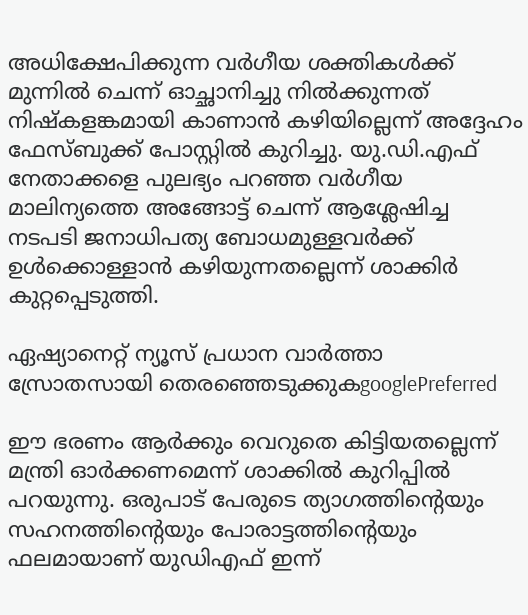അധിക്ഷേപിക്കുന്ന വർഗീയ ശക്തികൾക്ക് മുന്നിൽ ചെന്ന് ഓച്ഛാനിച്ചു നിൽക്കുന്നത് നിഷ്‌കളങ്കമായി കാണാൻ കഴിയില്ലെന്ന് അദ്ദേഹം ഫേസ്ബുക്ക് പോസ്റ്റിൽ കുറിച്ചു. യു.ഡി.എഫ് നേതാക്കളെ പുലഭ്യം പറഞ്ഞ വർഗീയ മാലിന്യത്തെ അങ്ങോട്ട് ചെന്ന് ആശ്ലേഷിച്ച നടപടി ജനാധിപത്യ ബോധമുള്ളവർക്ക് ഉൾക്കൊള്ളാൻ കഴിയുന്നതല്ലെന്ന് ശാക്കിർ കുറ്റപ്പെടുത്തി.

ഏഷ്യാനെറ്റ് ന്യൂസ് പ്രധാന വാർത്താ സ്രോതസായി തെരഞ്ഞെടുക്കുകgooglePreferred

ഈ ഭരണം ആർക്കും വെറുതെ കിട്ടിയതല്ലെന്ന് മന്ത്രി ഓർക്കണമെന്ന് ശാക്കിൽ കുറിപ്പിൽ പറയുന്നു. ഒരുപാട് പേരുടെ ത്യാഗത്തിന്റെയും സഹനത്തിന്റെയും പോരാട്ടത്തിന്റെയും ഫലമായാണ് യുഡിഎഫ് ഇന്ന്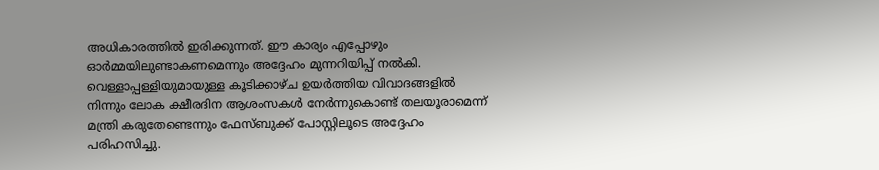അധികാരത്തിൽ ഇരിക്കുന്നത്. ഈ കാര്യം എപ്പോഴും ഓർമ്മയിലുണ്ടാകണമെന്നും അദ്ദേഹം മുന്നറിയിപ്പ് നൽകി. വെള്ളാപ്പള്ളിയുമായുള്ള കൂടിക്കാഴ്ച ഉയർത്തിയ വിവാദങ്ങളിൽ നിന്നും ലോക ക്ഷീരദിന ആശംസകൾ നേർന്നുകൊണ്ട് തലയൂരാമെന്ന് മന്ത്രി കരുതേണ്ടെന്നും ഫേസ്ബുക്ക് പോസ്റ്റിലൂടെ അദ്ദേഹം പരിഹസിച്ചു.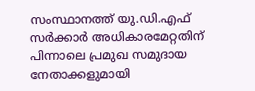സംസ്ഥാനത്ത് യു.ഡി.എഫ് സർക്കാർ അധികാരമേറ്റതിന് പിന്നാലെ പ്രമുഖ സമുദായ നേതാക്കളുമായി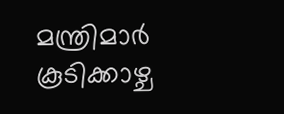മന്ത്രിമാർ കൂടിക്കാഴ്ച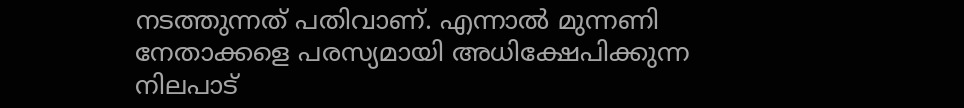നടത്തുന്നത് പതിവാണ്. എന്നാൽ മുന്നണി നേതാക്കളെ പരസ്യമായി അധിക്ഷേപിക്കുന്ന നിലപാട്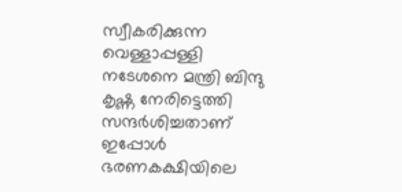സ്വീകരിക്കുന്ന വെള്ളാപ്പള്ളി നടേശനെ മന്ത്രി ബിന്ദു കൃഷ്ണ നേരിട്ടെത്തി സന്ദർശിച്ചതാണ് ഇപ്പോൾ ഭരണകക്ഷിയിലെ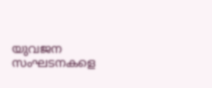യുവജന സംഘടനകളെ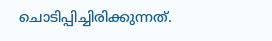ചൊടിപ്പിച്ചിരിക്കുന്നത്.